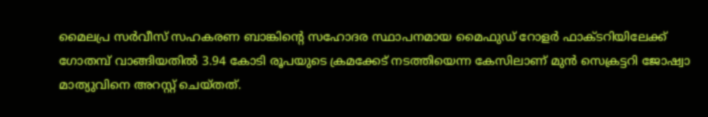മൈലപ്ര സർവീസ് സഹകരണ ബാങ്കിന്‍റെ സഹോദര സ്ഥാപനമായ മൈഫുഡ് റോളർ ഫാക്ടറിയിലേക്ക് ഗോതമ്പ് വാങ്ങിയതിൽ 3.94 കോടി രൂപയുടെ ക്രമക്കേട് നടത്തിയെന്ന കേസിലാണ് മുൻ സെക്രട്ടറി ജോഷ്വാ മാത്യുവിനെ അറസ്റ്റ് ചെയ്തത്.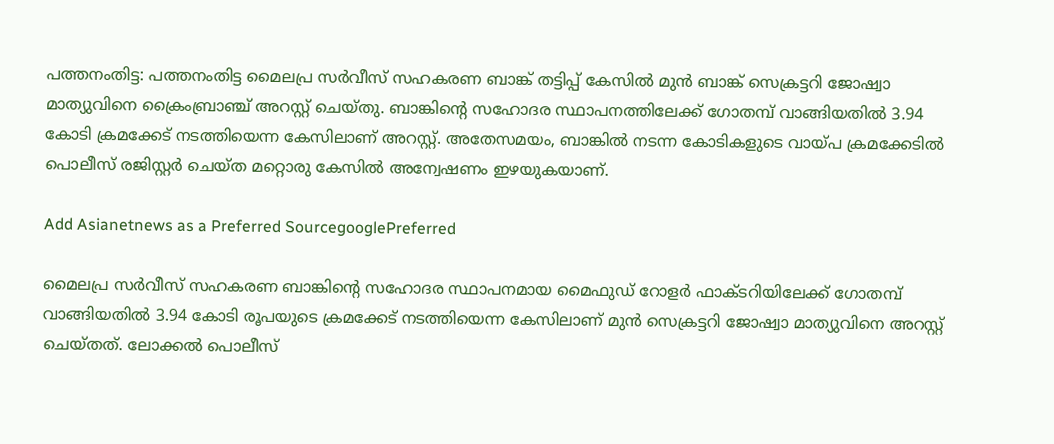പത്തനംതിട്ട: പത്തനംതിട്ട മൈലപ്ര സർവീസ് സഹകരണ ബാങ്ക് തട്ടിപ്പ് കേസിൽ മുൻ ബാങ്ക് സെക്രട്ടറി ജോഷ്വാ മാത്യുവിനെ ക്രൈംബ്രാഞ്ച് അറസ്റ്റ് ചെയ്തു. ബാങ്കിന്‍റെ സഹോദര സ്ഥാപനത്തിലേക്ക് ഗോതമ്പ് വാങ്ങിയതിൽ 3.94 കോടി ക്രമക്കേട് നടത്തിയെന്ന കേസിലാണ് അറസ്റ്റ്. അതേസമയം, ബാങ്കിൽ നടന്ന കോടികളുടെ വായ്പ ക്രമക്കേടിൽ പൊലീസ് രജിസ്റ്റർ ചെയ്ത മറ്റൊരു കേസിൽ അന്വേഷണം ഇഴയുകയാണ്.

Add Asianetnews as a Preferred SourcegooglePreferred

മൈലപ്ര സർവീസ് സഹകരണ ബാങ്കിന്‍റെ സഹോദര സ്ഥാപനമായ മൈഫുഡ് റോളർ ഫാക്ടറിയിലേക്ക് ഗോതമ്പ് വാങ്ങിയതിൽ 3.94 കോടി രൂപയുടെ ക്രമക്കേട് നടത്തിയെന്ന കേസിലാണ് മുൻ സെക്രട്ടറി ജോഷ്വാ മാത്യുവിനെ അറസ്റ്റ് ചെയ്തത്. ലോക്കൽ പൊലീസ്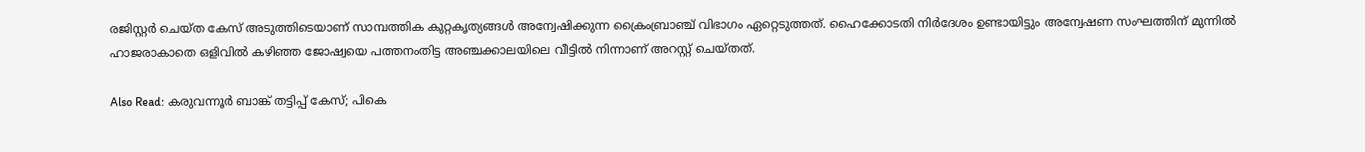രജിസ്റ്റർ ചെയ്ത കേസ് അടുത്തിടെയാണ് സാമ്പത്തിക കുറ്റകൃത്യങ്ങൾ അന്വേഷിക്കുന്ന ക്രൈംബ്രാഞ്ച് വിഭാഗം ഏറ്റെടുത്തത്. ഹൈക്കോടതി നി‍ർദേശം ഉണ്ടായിട്ടും അന്വേഷണ സംഘത്തിന് മുന്നിൽ ഹാജരാകാതെ ഒളിവിൽ കഴിഞ്ഞ ജോഷ്വയെ പത്തനംതിട്ട അഞ്ചക്കാലയിലെ വീട്ടിൽ നിന്നാണ് അറസ്റ്റ് ചെയ്തത്.

Also Read: കരുവന്നൂർ ബാങ്ക് തട്ടിപ്പ് കേസ്; പികെ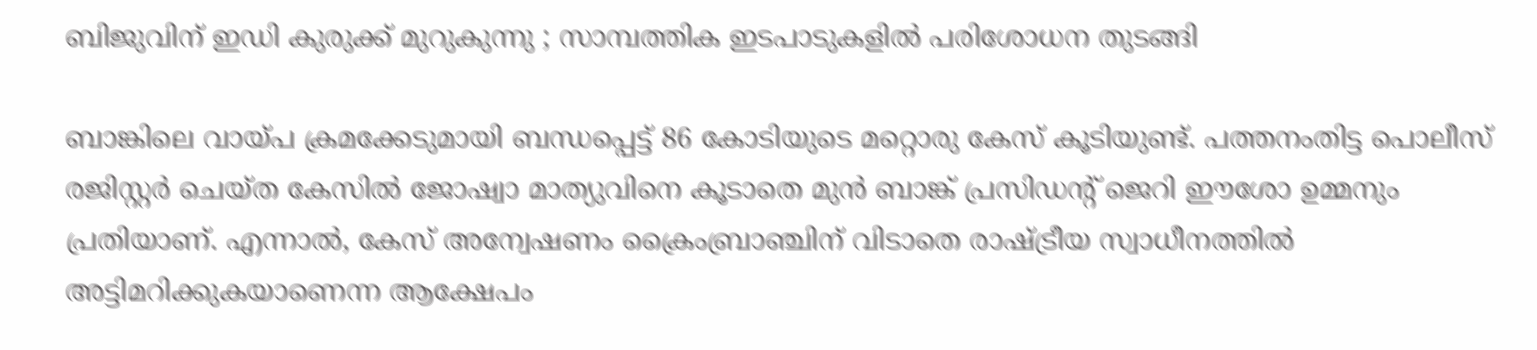ബിജുവിന് ഇഡി കുരുക്ക് മുറുകുന്നു ; സാമ്പത്തിക ഇടപാടുകളിൽ പരിശോധന തുടങ്ങി

ബാങ്കിലെ വായ്പ ക്രമക്കേടുമായി ബന്ധപ്പെട്ട് 86 കോടിയുടെ മറ്റൊരു കേസ് കൂടിയുണ്ട്. പത്തനംതിട്ട പൊലീസ് രജിസ്റ്റർ ചെയ്ത കേസിൽ ജോഷ്വാ മാത്യുവിനെ കൂടാതെ മുൻ ബാങ്ക് പ്രസിഡന്‍റ് ജെറി ഈശോ ഉമ്മനും പ്രതിയാണ്. എന്നാൽ, കേസ് അന്വേഷണം ക്രൈംബ്രാഞ്ചിന് വിടാതെ രാഷ്ട്രീയ സ്വാധീനത്തിൽ അട്ടിമറിക്കുകയാണെന്ന ആക്ഷേപം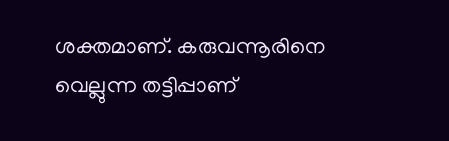ശക്തമാണ്. കരുവന്നൂരിനെ വെല്ലുന്ന തട്ടിപ്പാണ്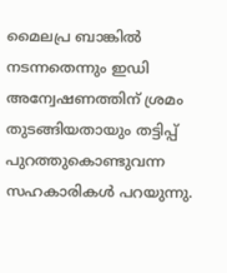മൈലപ്ര ബാങ്കിൽ നടന്നതെന്നും ഇഡി അന്വേഷണത്തിന് ശ്രമം തുടങ്ങിയതായും തട്ടിപ്പ് പുറത്തുകൊണ്ടുവന്ന സഹകാരികൾ പറയുന്നു.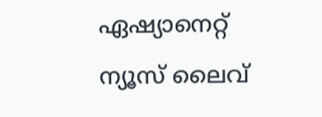ഏഷ്യാനെറ്റ് ന്യൂസ് ലൈവ്